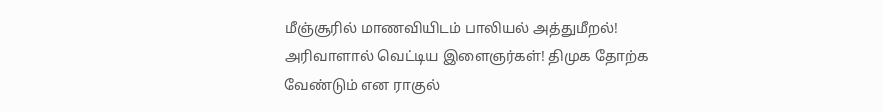மீஞ்சூரில் மாணவியிடம் பாலியல் அத்துமீறல்! அரிவாளால் வெட்டிய இளைஞர்கள்! திமுக தோற்க வேண்டும் என ராகுல்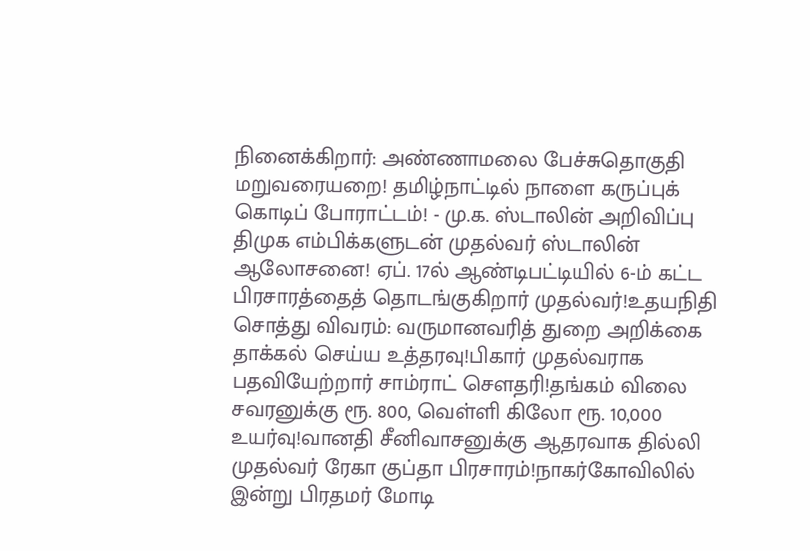நினைக்கிறார்: அண்ணாமலை பேச்சுதொகுதி மறுவரையறை! தமிழ்நாட்டில் நாளை கருப்புக் கொடிப் போராட்டம்! - மு.க. ஸ்டாலின் அறிவிப்பு திமுக எம்பிக்களுடன் முதல்வர் ஸ்டாலின் ஆலோசனை! ஏப். 17ல் ஆண்டிபட்டியில் 6-ம் கட்ட பிரசாரத்தைத் தொடங்குகிறார் முதல்வர்!உதயநிதி சொத்து விவரம்: வருமானவரித் துறை அறிக்கை தாக்கல் செய்ய உத்தரவு!பிகார் முதல்வராக பதவியேற்றார் சாம்ராட் சௌதரி!தங்கம் விலை சவரனுக்கு ரூ. 800, வெள்ளி கிலோ ரூ. 10,000 உயர்வு!வானதி சீனிவாசனுக்கு ஆதரவாக தில்லி முதல்வர் ரேகா குப்தா பிரசாரம்!நாகர்கோவிலில் இன்று பிரதமர் மோடி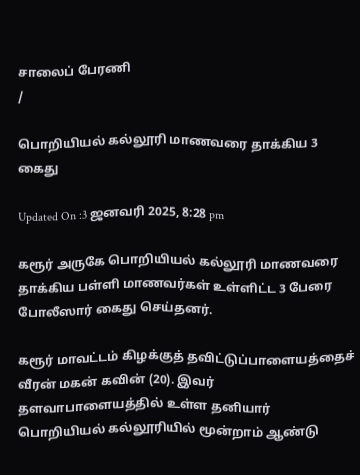சாலைப் பேரணி
/

பொறியியல் கல்லூரி மாணவரை தாக்கிய 3 கைது

Updated On :3 ஜனவரி 2025, 8:28 pm

கரூர் அருகே பொறியியல் கல்லூரி மாணவரை தாக்கிய பள்ளி மாணவர்கள் உள்ளிட்ட 3 பேரை போலீஸார் கைது செய்தனர்.

கரூர் மாவட்டம் கிழக்குத் தவிட்டுப்பாளையத்தைச் வீரன் மகன் கவின் (20). இவர் தளவாபாளையத்தில் உள்ள தனியார் பொறியியல் கல்லூரியில் மூன்றாம் ஆண்டு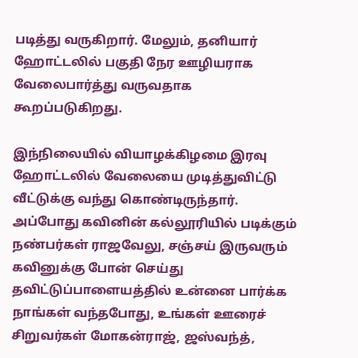படித்து வருகிறார். மேலும், தனியார் ஹோட்டலில் பகுதி நேர ஊழியராக வேலைபார்த்து வருவதாக கூறப்படுகிறது.

இந்நிலையில் வியாழக்கிழமை இரவு ஹோட்டலில் வேலையை முடித்துவிட்டு வீட்டுக்கு வந்து கொண்டிருந்தார். அப்போது கவினின் கல்லூரியில் படிக்கும் நண்பர்கள் ராஜவேலு, சஞ்சய் இருவரும் கவினுக்கு போன் செய்து தவிட்டுப்பாளையத்தில் உன்னை பார்க்க நாங்கள் வந்தபோது, உங்கள் ஊரைச் சிறுவர்கள் மோகன்ராஜ், ஜஸ்வந்த்,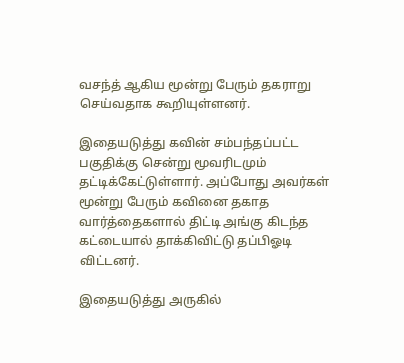வசந்த் ஆகிய மூன்று பேரும் தகராறு செய்வதாக கூறியுள்ளனர்.

இதையடுத்து கவின் சம்பந்தப்பட்ட பகுதிக்கு சென்று மூவரிடமும் தட்டிக்கேட்டுள்ளார். அப்போது அவர்கள் மூன்று பேரும் கவினை தகாத வார்த்தைகளால் திட்டி அங்கு கிடந்த கட்டையால் தாக்கிவிட்டு தப்பிஓடி விட்டனர்.

இதையடுத்து அருகில்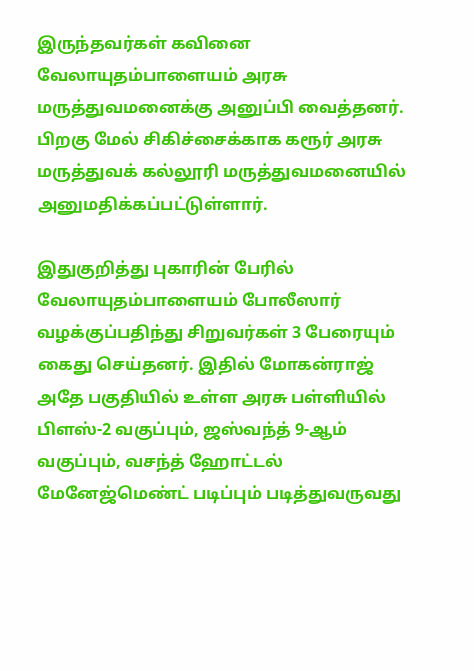இருந்தவர்கள் கவினை வேலாயுதம்பாளையம் அரசு மருத்துவமனைக்கு அனுப்பி வைத்தனர். பிறகு மேல் சிகிச்சைக்காக கரூர் அரசு மருத்துவக் கல்லூரி மருத்துவமனையில் அனுமதிக்கப்பட்டுள்ளார்.

இதுகுறித்து புகாரின் பேரில் வேலாயுதம்பாளையம் போலீஸார் வழக்குப்பதிந்து சிறுவர்கள் 3 பேரையும் கைது செய்தனர். இதில் மோகன்ராஜ் அதே பகுதியில் உள்ள அரசு பள்ளியில் பிளஸ்-2 வகுப்பும், ஜஸ்வந்த் 9-ஆம் வகுப்பும், வசந்த் ஹோட்டல் மேனேஜ்மெண்ட் படிப்பும் படித்துவருவது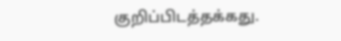குறிப்பிடத்தக்கது.